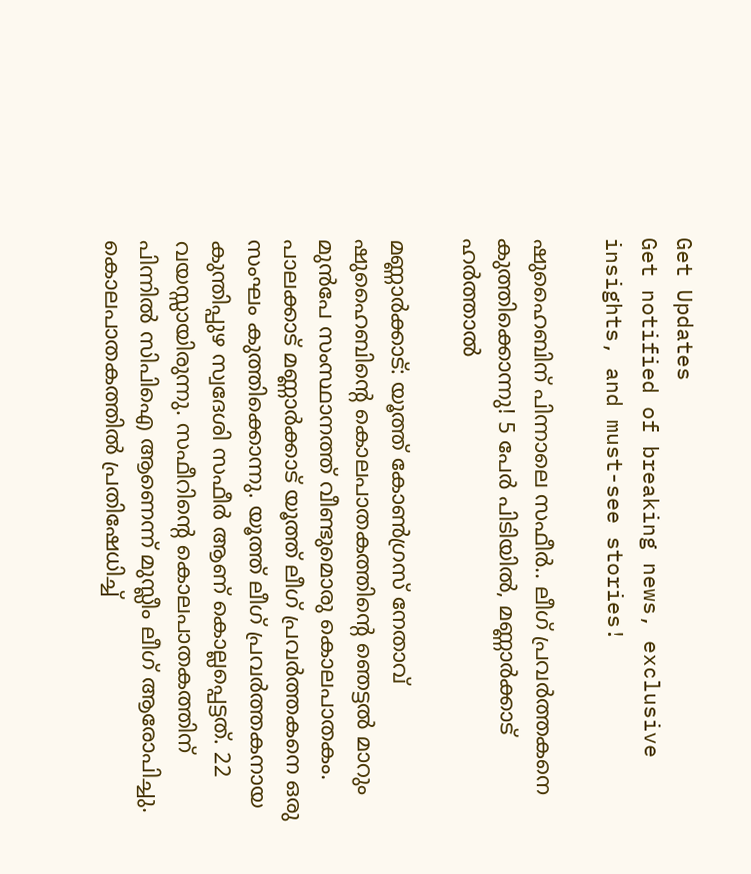Get Updates
Get notified of breaking news, exclusive insights, and must-see stories!

ഷുഹൈബിന് പിന്നാലെ സഫീർ.. ലീഗ് പ്രവർത്തകനെ കുത്തിക്കൊന്നു! 5 പേർ പിടിയിൽ, മണ്ണാർക്കാട് ഹർത്താൽ

മണ്ണാര്‍ക്കാട്: യൂത്ത് കോണ്‍ഗ്രസ് നേതാവ് ഷുഹൈബിന്റെ കൊലപാതകത്തിന്റെ ഞെട്ടല്‍ മാറും മുന്‍പേ സംസ്ഥാനത്ത് വീണ്ടുമൊരു കൊലപാതകം. പാലക്കാട് മണ്ണാര്‍ക്കാട് യൂത്ത് ലീഗ് പ്രവര്‍ത്തകനെ ഒരു സംഘം കുത്തിക്കൊന്നു. യൂത്ത് ലീഗ് പ്രവര്‍ത്തകനായ കുന്തിപ്പുഴ സ്വദേശി സഫീര്‍ ആണ് കൊല്ലപ്പെട്ടത്. 22 വയസ്സായിരുന്നു. സഫീറിന്റെ കൊലപാതകത്തിന് പിന്നില്‍ സിപിഐ ആണെന്ന് മുസ്ലീം ലീഗ് ആരോപിച്ചു. കൊലപാതകത്തില്‍ പ്രതിഷേധിച്ച്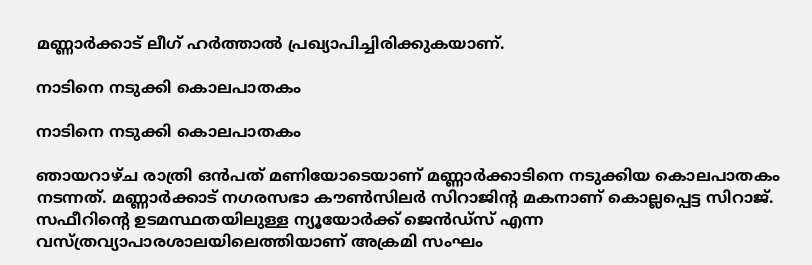മണ്ണാര്‍ക്കാട് ലീഗ് ഹര്‍ത്താല്‍ പ്രഖ്യാപിച്ചിരിക്കുകയാണ്.

നാടിനെ നടുക്കി കൊലപാതകം

നാടിനെ നടുക്കി കൊലപാതകം

ഞായറാഴ്ച രാത്രി ഒന്‍പത് മണിയോടെയാണ് മണ്ണാര്‍ക്കാടിനെ നടുക്കിയ കൊലപാതകം നടന്നത്. മണ്ണാര്‍ക്കാട് നഗരസഭാ കൗണ്‍സിലര്‍ സിറാജിന്റ മകനാണ് കൊല്ലപ്പെട്ട സിറാജ്. സഫീറിന്റെ ഉടമസ്ഥതയിലുള്ള ന്യൂയോര്‍ക്ക് ജെന്‍ഡ്‌സ് എന്ന വസ്ത്രവ്യാപാരശാലയിലെത്തിയാണ് അക്രമി സംഘം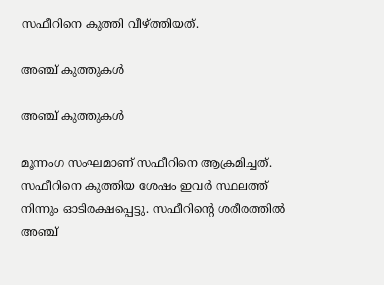സഫീറിനെ കുത്തി വീഴ്ത്തിയത്.

അഞ്ച് കുത്തുകൾ

അഞ്ച് കുത്തുകൾ

മൂന്നംഗ സംഘമാണ് സഫീറിനെ ആക്രമിച്ചത്. സഫീറിനെ കുത്തിയ ശേഷം ഇവര്‍ സ്ഥലത്ത് നിന്നും ഓടിരക്ഷപ്പെട്ടു. സഫീറിന്റെ ശരീരത്തില്‍ അഞ്ച്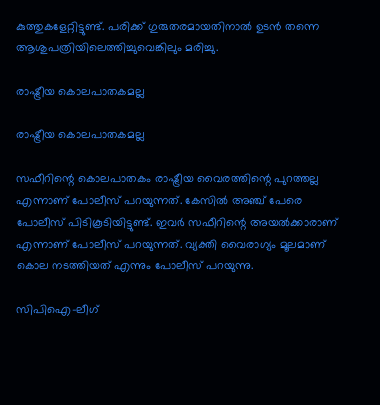കുത്തുകളേറ്റിട്ടുണ്ട്. പരിക്ക് ഗുരുതരമായതിനാല്‍ ഉടന്‍ തന്നെ ആശുപത്രിയിലെത്തിച്ചുവെങ്കിലും മരിച്ചു.

രാഷ്ട്രീയ കൊലപാതകമല്ല

രാഷ്ട്രീയ കൊലപാതകമല്ല

സഫീറിന്റെ കൊലപാതകം രാഷ്ട്രീയ വൈരത്തിന്റെ പുറത്തല്ല എന്നാണ് പോലീസ് പറയുന്നത്. കേസില്‍ അഞ്ച് പേരെ പോലീസ് പിടികൂടിയിട്ടുണ്ട്. ഇവര്‍ സഫീറിന്റെ അയല്‍ക്കാരാണ് എന്നാണ് പോലീസ് പറയുന്നത്. വ്യക്തി വൈരാഗ്യം മൂലമാണ് കൊല നടത്തിയത് എന്നും പോലീസ് പറയുന്നു.

സിപിഐ-ലീഗ്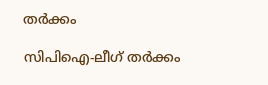തര്‍ക്കം

സിപിഐ-ലീഗ് തര്‍ക്കം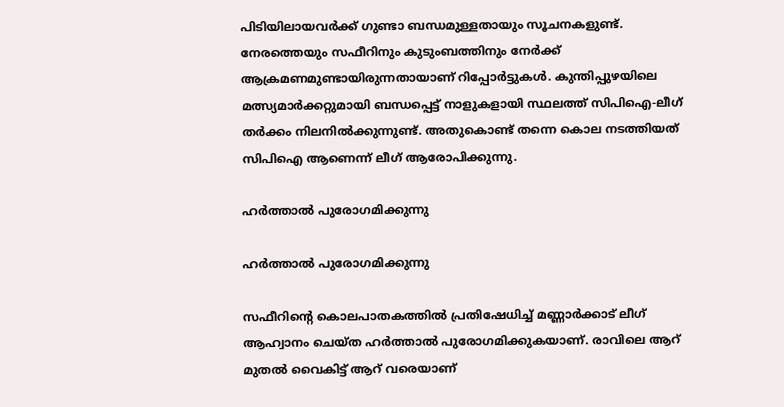പിടിയിലായവര്‍ക്ക് ഗുണ്ടാ ബന്ധമുള്ളതായും സൂചനകളുണ്ട്. നേരത്തെയും സഫീറിനും കുടുംബത്തിനും നേര്‍ക്ക് ആക്രമണമുണ്ടായിരുന്നതായാണ് റിപ്പോര്‍ട്ടുകള്‍. കുന്തിപ്പുഴയിലെ മത്സ്യമാര്‍ക്കറ്റുമായി ബന്ധപ്പെട്ട് നാളുകളായി സ്ഥലത്ത് സിപിഐ-ലീഗ് തര്‍ക്കം നിലനില്‍ക്കുന്നുണ്ട്. അതുകൊണ്ട് തന്നെ കൊല നടത്തിയത് സിപിഐ ആണെന്ന് ലീഗ് ആരോപിക്കുന്നു.

ഹര്‍ത്താല്‍ പുരോഗമിക്കുന്നു

ഹര്‍ത്താല്‍ പുരോഗമിക്കുന്നു

സഫീറിന്റെ കൊലപാതകത്തില്‍ പ്രതിഷേധിച്ച് മണ്ണാര്‍ക്കാട് ലീഗ് ആഹ്വാനം ചെയ്ത ഹര്‍ത്താല്‍ പുരോഗമിക്കുകയാണ്. രാവിലെ ആറ് മുതല്‍ വൈകിട്ട് ആറ് വരെയാണ്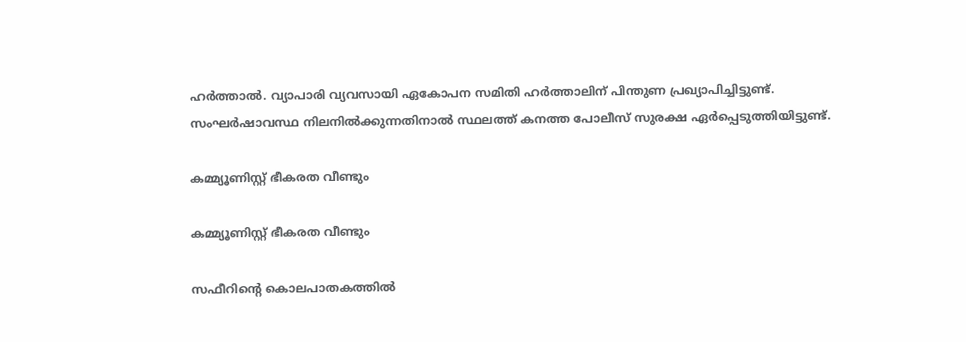ഹര്‍ത്താല്‍. വ്യാപാരി വ്യവസായി ഏകോപന സമിതി ഹര്‍ത്താലിന് പിന്തുണ പ്രഖ്യാപിച്ചിട്ടുണ്ട്. സംഘര്‍ഷാവസ്ഥ നിലനില്‍ക്കുന്നതിനാല്‍ സ്ഥലത്ത് കനത്ത പോലീസ് സുരക്ഷ ഏര്‍പ്പെടുത്തിയിട്ടുണ്ട്.

കമ്മ്യൂണിസ്റ്റ് ഭീകരത വീണ്ടും

കമ്മ്യൂണിസ്റ്റ് ഭീകരത വീണ്ടും

സഫീറിന്റെ കൊലപാതകത്തിൽ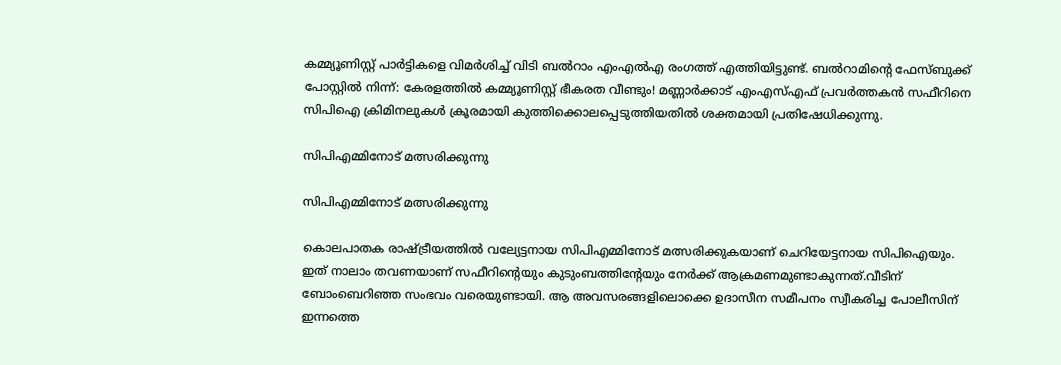കമ്മ്യൂണിസ്റ്റ് പാർട്ടികളെ വിമർശിച്ച് വിടി ബൽറാം എംഎൽഎ രംഗത്ത് എത്തിയിട്ടുണ്ട്. ബൽറാമിന്റെ ഫേസ്ബുക്ക് പോസ്റ്റിൽ നിന്ന്: കേരളത്തിൽ കമ്മ്യൂണിസ്റ്റ് ഭീകരത വീണ്ടും! മണ്ണാർക്കാട് എംഎസ്എഫ് പ്രവർത്തകൻ സഫീറിനെ സിപിഐ ക്രിമിനലുകൾ ക്രൂരമായി കുത്തിക്കൊലപ്പെടുത്തിയതിൽ ശക്തമായി പ്രതിഷേധിക്കുന്നു.

സിപിഎമ്മിനോട് മത്സരിക്കുന്നു

സിപിഎമ്മിനോട് മത്സരിക്കുന്നു

കൊലപാതക രാഷ്ട്രീയത്തിൽ വല്യേട്ടനായ സിപിഎമ്മിനോട് മത്സരിക്കുകയാണ് ചെറിയേട്ടനായ സിപിഐയും. ഇത് നാലാം തവണയാണ് സഫീറിന്റെയും കുടുംബത്തിന്റേയും നേർക്ക് ആക്രമണമുണ്ടാകുന്നത്.വീടിന് ബോംബെറിഞ്ഞ സംഭവം വരെയുണ്ടായി. ആ അവസരങ്ങളിലൊക്കെ ഉദാസീന സമീപനം സ്വീകരിച്ച പോലീസിന് ഇന്നത്തെ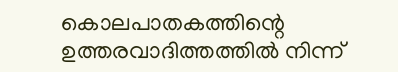കൊലപാതകത്തിന്റെ ഉത്തരവാദിത്തത്തിൽ നിന്ന്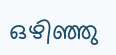ഒഴിഞ്ഞു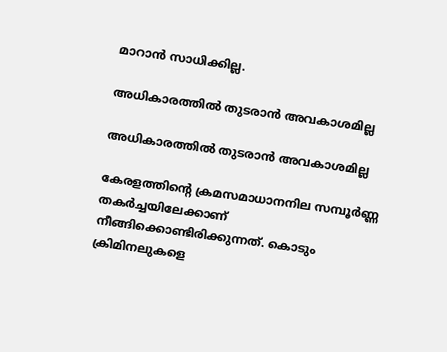മാറാൻ സാധിക്കില്ല.

അധികാരത്തിൽ തുടരാൻ അവകാശമില്ല

അധികാരത്തിൽ തുടരാൻ അവകാശമില്ല

കേരളത്തിന്റെ ക്രമസമാധാനനില സമ്പൂർണ്ണ തകർച്ചയിലേക്കാണ് നീങ്ങിക്കൊണ്ടിരിക്കുന്നത്. കൊടും ക്രിമിനലുകളെ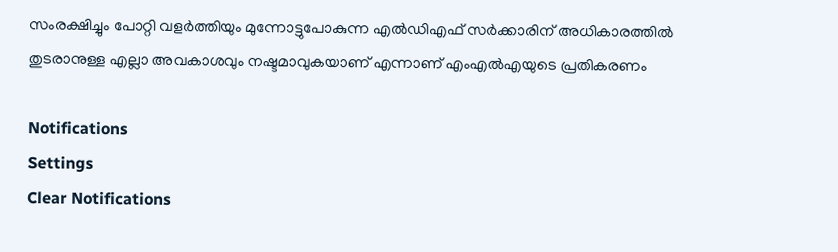സംരക്ഷിച്ചും പോറ്റി വളർത്തിയും മുന്നോട്ടുപോകുന്ന എൽഡിഎഫ് സർക്കാരിന് അധികാരത്തിൽ തുടരാനുള്ള എല്ലാ അവകാശവും നഷ്ടമാവുകയാണ് എന്നാണ് എംഎൽഎയുടെ പ്രതികരണം

Notifications
Settings
Clear Notifications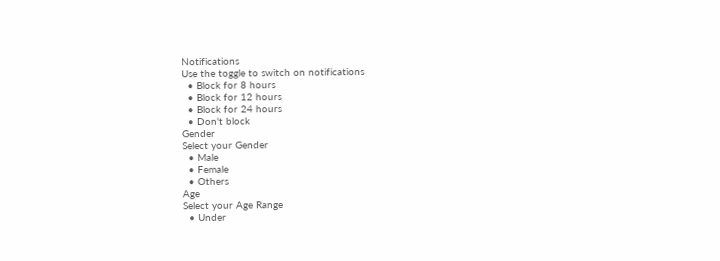Notifications
Use the toggle to switch on notifications
  • Block for 8 hours
  • Block for 12 hours
  • Block for 24 hours
  • Don't block
Gender
Select your Gender
  • Male
  • Female
  • Others
Age
Select your Age Range
  • Under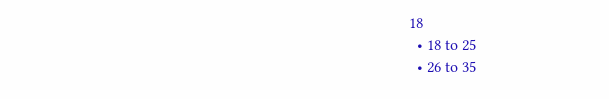18
  • 18 to 25
  • 26 to 35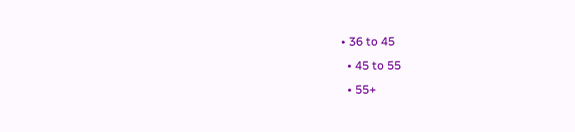• 36 to 45
  • 45 to 55
  • 55+